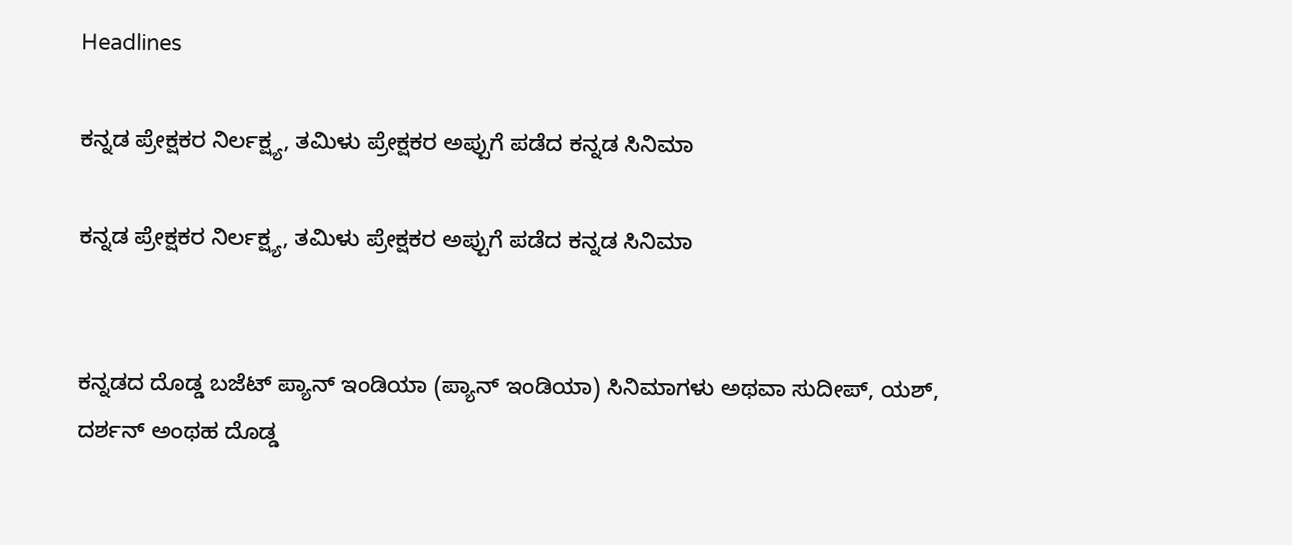Headlines

ಕನ್ನಡ ಪ್ರೇಕ್ಷಕರ ನಿರ್ಲಕ್ಷ್ಯ, ತಮಿಳು ಪ್ರೇಕ್ಷಕರ ಅಪ್ಪುಗೆ ಪಡೆದ ಕನ್ನಡ ಸಿನಿಮಾ

ಕನ್ನಡ ಪ್ರೇಕ್ಷಕರ ನಿರ್ಲಕ್ಷ್ಯ, ತಮಿಳು ಪ್ರೇಕ್ಷಕರ ಅಪ್ಪುಗೆ ಪಡೆದ ಕನ್ನಡ ಸಿನಿಮಾ


ಕನ್ನಡದ ದೊಡ್ಡ ಬಜೆಟ್ ಪ್ಯಾನ್ ಇಂಡಿಯಾ (ಪ್ಯಾನ್ ಇಂಡಿಯಾ) ಸಿನಿಮಾಗಳು ಅಥವಾ ಸುದೀಪ್, ಯಶ್, ದರ್ಶನ್ ಅಂಥಹ ದೊಡ್ಡ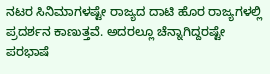ನಟರ ಸಿನಿಮಾಗಳಷ್ಟೇ ರಾಜ್ಯದ ದಾಟಿ ಹೊರ ರಾಜ್ಯಗಳಲ್ಲಿ ಪ್ರದರ್ಶನ ಕಾಣುತ್ತವೆ. ಅದರಲ್ಲೂ ಚೆನ್ನಾಗಿದ್ದರಷ್ಟೇ ಪರಭಾಷೆ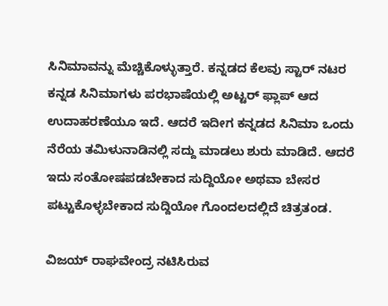ಸಿನಿಮಾವನ್ನು ಮೆಚ್ಚಿಕೊಳ್ಳುತ್ತಾರೆ. ಕನ್ನಡದ ಕೆಲವು ಸ್ಟಾರ್ ನಟರ ಕನ್ನಡ ಸಿನಿಮಾಗಳು ಪರಭಾಷೆಯಲ್ಲಿ ಅಟ್ಟರ್ ಫ್ಲಾಪ್ ಆದ ಉದಾಹರಣೆಯೂ ಇದೆ. ಆದರೆ ಇದೀಗ ಕನ್ನಡದ ಸಿನಿಮಾ ಒಂದು ನೆರೆಯ ತಮಿಳುನಾಡಿನಲ್ಲಿ ಸದ್ದು ಮಾಡಲು ಶುರು ಮಾಡಿದೆ. ಆದರೆ ಇದು ಸಂತೋಷಪಡಬೇಕಾದ ಸುದ್ದಿಯೋ ಅಥವಾ ಬೇಸರ ಪಟ್ಟುಕೊಳ್ಳಬೇಕಾದ ಸುದ್ದಿಯೋ ಗೊಂದಲದಲ್ಲಿದೆ ಚಿತ್ರತಂಡ.

ವಿಜಯ್ ರಾಘವೇಂದ್ರ ನಟಿಸಿರುವ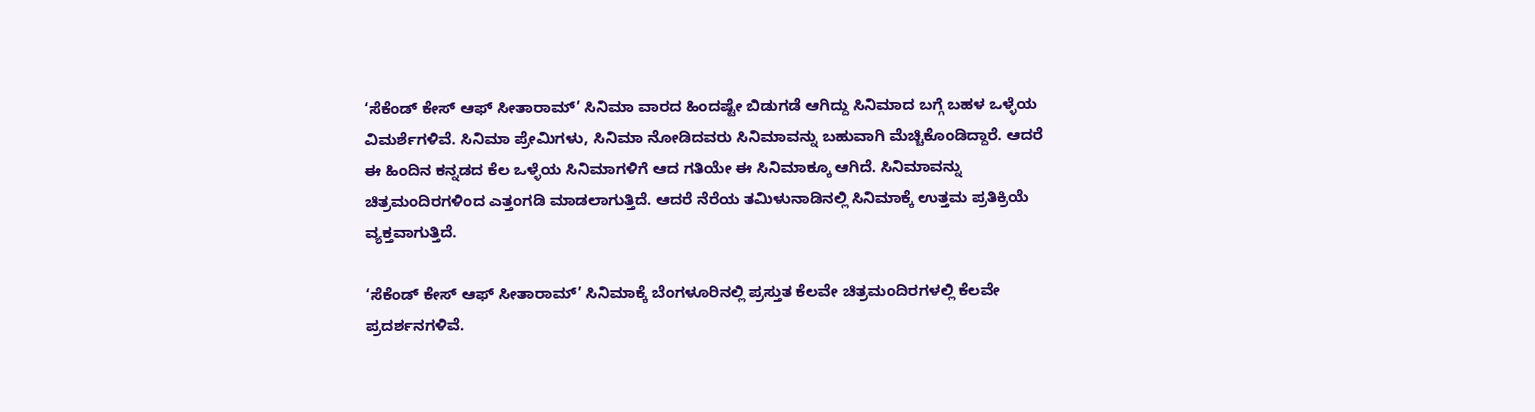‘ಸೆಕೆಂಡ್ ಕೇಸ್ ಆಫ್ ಸೀತಾರಾಮ್’ ಸಿನಿಮಾ ವಾರದ ಹಿಂದಷ್ಟೇ ಬಿಡುಗಡೆ ಆಗಿದ್ದು ಸಿನಿಮಾದ ಬಗ್ಗೆ ಬಹಳ ಒಳ್ಳೆಯ ವಿಮರ್ಶೆಗಳಿವೆ. ಸಿನಿಮಾ ಪ್ರೇಮಿಗಳು, ಸಿನಿಮಾ ನೋಡಿದವರು ಸಿನಿಮಾವನ್ನು ಬಹುವಾಗಿ ಮೆಚ್ಚಿಕೊಂಡಿದ್ದಾರೆ. ಆದರೆ ಈ ಹಿಂದಿನ ಕನ್ನಡದ ಕೆಲ ಒಳ್ಳೆಯ ಸಿನಿಮಾಗಳಿಗೆ ಆದ ಗತಿಯೇ ಈ ಸಿನಿಮಾಕ್ಕೂ ಆಗಿದೆ. ಸಿನಿಮಾವನ್ನು ಚಿತ್ರಮಂದಿರಗಳಿಂದ ಎತ್ತಂಗಡಿ ಮಾಡಲಾಗುತ್ತಿದೆ. ಆದರೆ ನೆರೆಯ ತಮಿಳುನಾಡಿನಲ್ಲಿ ಸಿನಿಮಾಕ್ಕೆ ಉತ್ತಮ ಪ್ರತಿಕ್ರಿಯೆ ವ್ಯಕ್ತವಾಗುತ್ತಿದೆ.

‘ಸೆಕೆಂಡ್ ಕೇಸ್ ಆಫ್ ಸೀತಾರಾಮ್’ ಸಿನಿಮಾಕ್ಕೆ ಬೆಂಗಳೂರಿನಲ್ಲಿ ಪ್ರಸ್ತುತ ಕೆಲವೇ ಚಿತ್ರಮಂದಿರಗಳಲ್ಲಿ ಕೆಲವೇ ಪ್ರದರ್ಶನಗಳಿವೆ.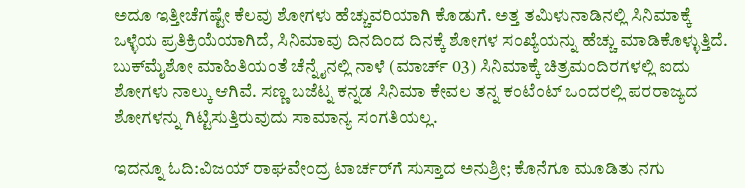ಅದೂ ಇತ್ತೀಚೆಗಷ್ಟೇ ಕೆಲವು ಶೋಗಳು ಹೆಚ್ಚುವರಿಯಾಗಿ ಕೊಡುಗೆ. ಅತ್ತ ತಮಿಳುನಾಡಿನಲ್ಲಿ ಸಿನಿಮಾಕ್ಕೆ ಒಳ್ಳೆಯ ಪ್ರತಿಕ್ರಿಯೆಯಾಗಿದೆ, ಸಿನಿಮಾವು ದಿನದಿಂದ ದಿನಕ್ಕೆ ಶೋಗಳ ಸಂಖ್ಯೆಯನ್ನು ಹೆಚ್ಚು ಮಾಡಿಕೊಳ್ಳುತ್ತಿದೆ. ಬುಕ್‌ಮೈಶೋ ಮಾಹಿತಿಯಂತೆ ಚೆನ್ನೈನಲ್ಲಿ ನಾಳೆ (ಮಾರ್ಚ್ 03) ಸಿನಿಮಾಕ್ಕೆ ಚಿತ್ರಮಂದಿರಗಳಲ್ಲಿ ಐದು ಶೋಗಳು ನಾಲ್ಕು ಆಗಿವೆ. ಸಣ್ಣ ಬಜೆಟ್ನ ಕನ್ನಡ ಸಿನಿಮಾ ಕೇವಲ ತನ್ನ ಕಂಟೆಂಟ್ ಒಂದರಲ್ಲಿ ಪರರಾಜ್ಯದ ಶೋಗಳನ್ನು ಗಿಟ್ಟಿಸುತ್ತಿರುವುದು ಸಾಮಾನ್ಯ ಸಂಗತಿಯಲ್ಲ.

ಇದನ್ನೂ ಓದಿ:ವಿಜಯ್ ರಾಘವೇಂದ್ರ ಟಾರ್ಚರ್‌ಗೆ ಸುಸ್ತಾದ ಅನುಶ್ರೀ; ಕೊನೆಗೂ ಮೂಡಿತು ನಗು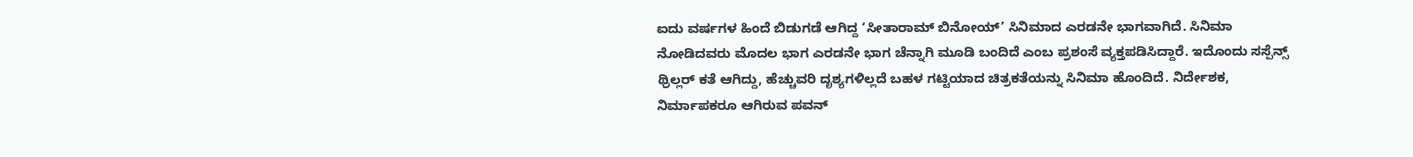ಐದು ವರ್ಷಗಳ ಹಿಂದೆ ಬಿಡುಗಡೆ ಆಗಿದ್ದ ‘ಸೀತಾರಾಮ್ ಬಿನೋಯ್’ ಸಿನಿಮಾದ ಎರಡನೇ ಭಾಗವಾಗಿದೆ. ಸಿನಿಮಾ ನೋಡಿದವರು ಮೊದಲ ಭಾಗ ಎರಡನೇ ಭಾಗ ಚೆನ್ನಾಗಿ ಮೂಡಿ ಬಂದಿದೆ ಎಂಬ ಪ್ರಶಂಸೆ ವ್ಯಕ್ತಪಡಿಸಿದ್ದಾರೆ. ಇದೊಂದು ಸಸ್ಪೆನ್ಸ್ ಥ್ರಿಲ್ಲರ್ ಕತೆ ಆಗಿದ್ದು, ಹೆಚ್ಚುವರಿ ದೃಶ್ಯಗಳಿಲ್ಲದೆ ಬಹಳ ಗಟ್ಟಿಯಾದ ಚಿತ್ರಕತೆಯನ್ನು ಸಿನಿಮಾ ಹೊಂದಿದೆ. ನಿರ್ದೇಶಕ, ನಿರ್ಮಾಪಕರೂ ಆಗಿರುವ ಪವನ್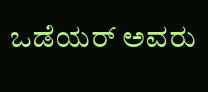ಒಡೆಯರ್ ಅವರು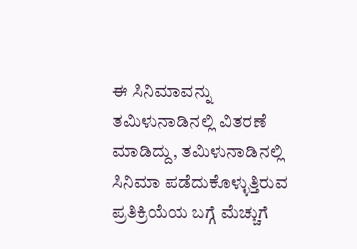ಈ ಸಿನಿಮಾವನ್ನು ತಮಿಳುನಾಡಿನಲ್ಲಿ ವಿತರಣೆ ಮಾಡಿದ್ದು, ತಮಿಳುನಾಡಿನಲ್ಲಿ ಸಿನಿಮಾ ಪಡೆದುಕೊಳ್ಳುತ್ತಿರುವ ಪ್ರತಿಕ್ರಿಯೆಯ ಬಗ್ಗೆ ಮೆಚ್ಚುಗೆ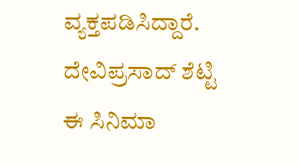ವ್ಯಕ್ತಪಡಿಸಿದ್ದಾರೆ. ದೇವಿಪ್ರಸಾದ್ ಶೆಟ್ಟಿ ಈ ಸಿನಿಮಾ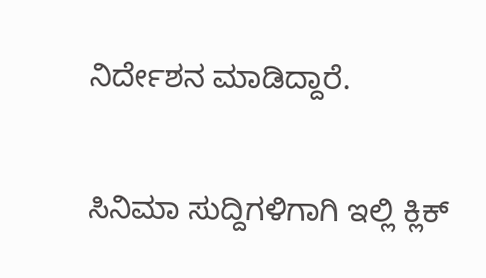ನಿರ್ದೇಶನ ಮಾಡಿದ್ದಾರೆ.

ಸಿನಿಮಾ ಸುದ್ದಿಗಳಿಗಾಗಿ ಇಲ್ಲಿ ಕ್ಲಿಕ್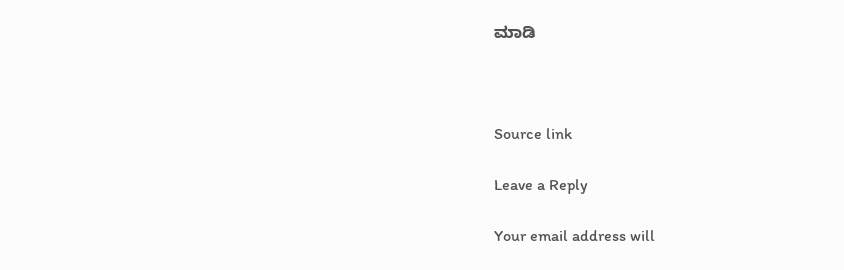ಮಾಡಿ



Source link

Leave a Reply

Your email address will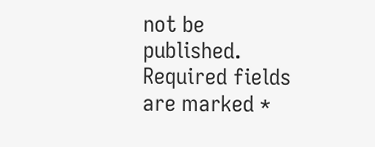not be published. Required fields are marked *